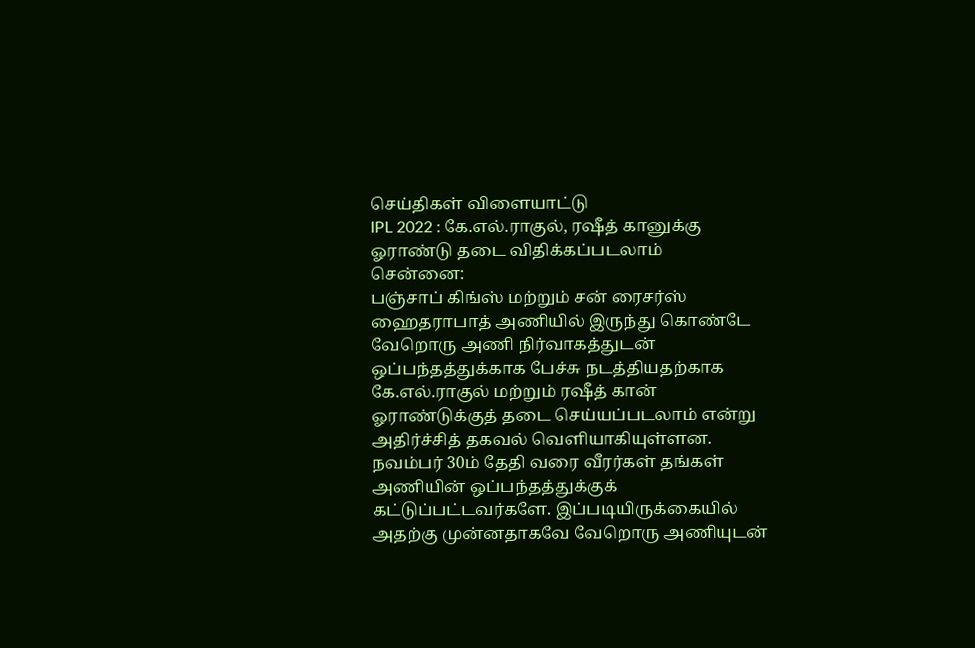செய்திகள் விளையாட்டு
IPL 2022 : கே.எல்.ராகுல், ரஷீத் கானுக்கு ஓராண்டு தடை விதிக்கப்படலாம்
சென்னை:
பஞ்சாப் கிங்ஸ் மற்றும் சன் ரைசர்ஸ் ஹைதராபாத் அணியில் இருந்து கொண்டே வேறொரு அணி நிர்வாகத்துடன் ஒப்பந்தத்துக்காக பேச்சு நடத்தியதற்காக கே.எல்.ராகுல் மற்றும் ரஷீத் கான் ஓராண்டுக்குத் தடை செய்யப்படலாம் என்று அதிர்ச்சித் தகவல் வெளியாகியுள்ளன.
நவம்பர் 30ம் தேதி வரை வீரர்கள் தங்கள் அணியின் ஒப்பந்தத்துக்குக் கட்டுப்பட்டவர்களே. இப்படியிருக்கையில் அதற்கு முன்னதாகவே வேறொரு அணியுடன்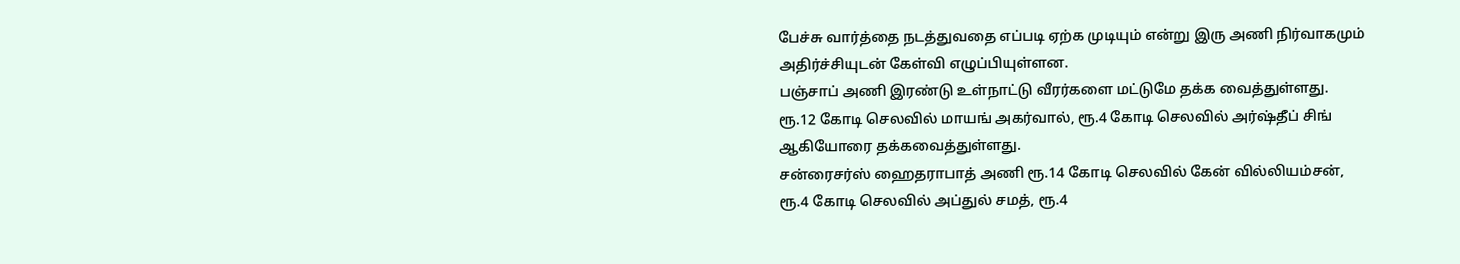பேச்சு வார்த்தை நடத்துவதை எப்படி ஏற்க முடியும் என்று இரு அணி நிர்வாகமும் அதிர்ச்சியுடன் கேள்வி எழுப்பியுள்ளன.
பஞ்சாப் அணி இரண்டு உள்நாட்டு வீரர்களை மட்டுமே தக்க வைத்துள்ளது. ரூ.12 கோடி செலவில் மாயங் அகர்வால், ரூ.4 கோடி செலவில் அர்ஷ்தீப் சிங் ஆகியோரை தக்கவைத்துள்ளது.
சன்ரைசர்ஸ் ஹைதராபாத் அணி ரூ.14 கோடி செலவில் கேன் வில்லியம்சன், ரூ.4 கோடி செலவில் அப்துல் சமத், ரூ.4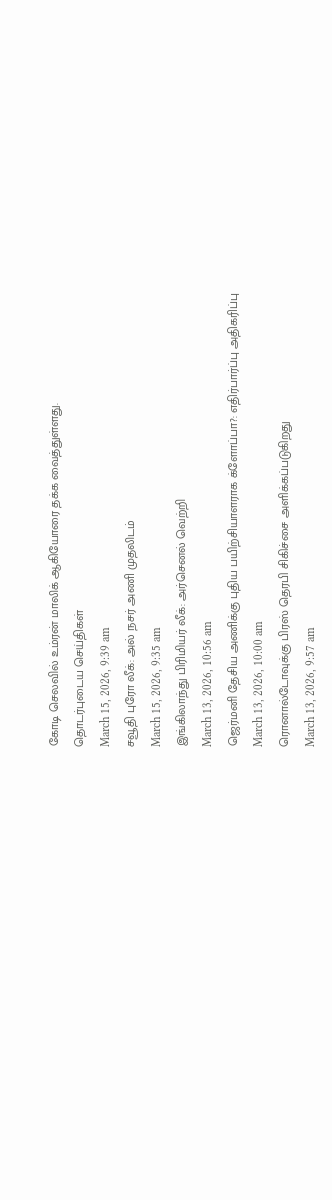கோடி செலவில் உம்ரன் மாலிக் ஆகியோரை தக்க வைத்துள்ளது.
தொடர்புடைய செய்திகள்
March 15, 2026, 9:39 am
சவூதி புரோ லீக்: அல் நசர் அணி முதலிடம்
March 15, 2026, 9:35 am
இங்கிலாந்து பிரிமியர் லீக்: அர்செனல் வெற்றி
March 13, 2026, 10:56 am
ஜெர்மனி தேசிய அணிக்கு புதிய பயிற்சியாளராக க்ளோப்பா?: எதிர்பார்ப்பு அதிகரிப்பு
March 13, 2026, 10:00 am
ரொனால்டோவுக்கு பிரஸ் தெரபி சிகிச்சை அளிக்கப்படுகிறது
March 13, 2026, 9:57 am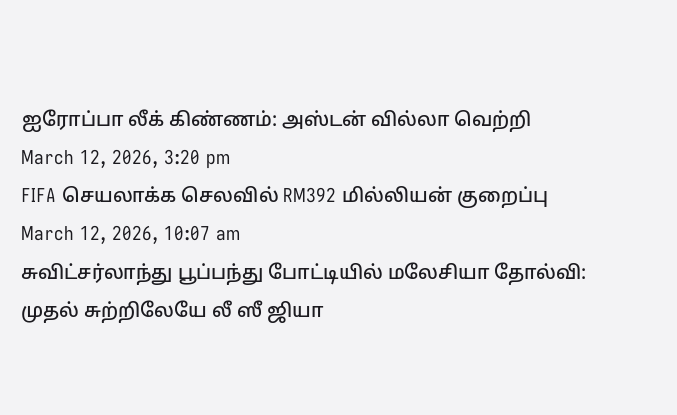ஐரோப்பா லீக் கிண்ணம்: அஸ்டன் வில்லா வெற்றி
March 12, 2026, 3:20 pm
FIFA செயலாக்க செலவில் RM392 மில்லியன் குறைப்பு
March 12, 2026, 10:07 am
சுவிட்சர்லாந்து பூப்பந்து போட்டியில் மலேசியா தோல்வி: முதல் சுற்றிலேயே லீ ஸீ ஜியா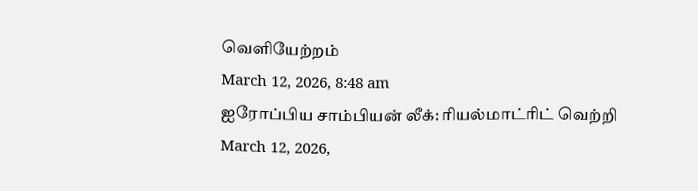வெளியேற்றம்
March 12, 2026, 8:48 am
ஐரோப்பிய சாம்பியன் லீக்: ரியல்மாட்ரிட் வெற்றி
March 12, 2026,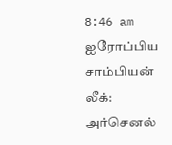8:46 am
ஐரோப்பிய சாம்பியன் லீக்: அர்செனல்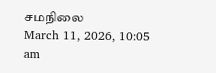சமநிலை
March 11, 2026, 10:05 am